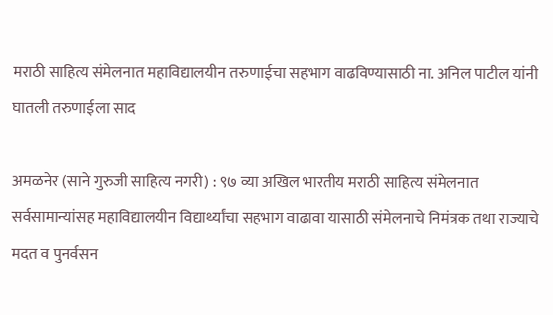मराठी साहित्य संमेलनात महाविद्यालयीन तरुणाईचा सहभाग वाढविण्यासाठी ना. अनिल पाटील यांनी घातली तरुणाईला साद

अमळनेर (साने गुरुजी साहित्य नगरी) : ९७ व्या अखिल भारतीय मराठी साहित्य संमेलनात सर्वसामान्यांसह महाविद्यालयीन विद्यार्थ्यांचा सहभाग वाढावा यासाठी संमेलनाचे निमंत्रक तथा राज्याचे मदत व पुनर्वसन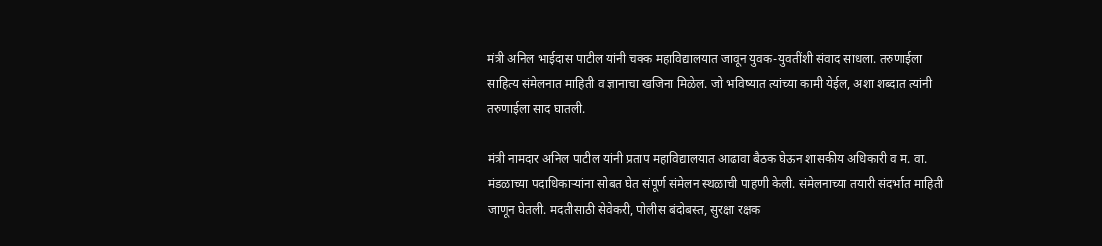मंत्री अनिल भाईदास पाटील यांनी चक्क महाविद्यालयात जावून युवक-युवतींशी संवाद साधला. तरुणाईला साहित्य संमेलनात माहिती व ज्ञानाचा खजिना मिळेल. जो भविष्यात त्यांच्या कामी येईल, अशा शब्दात त्यांनी तरुणाईला साद घातली.

मंत्री नामदार अनिल पाटील यांनी प्रताप महाविद्यालयात आढावा बैठक घेऊन शासकीय अधिकारी व म. वा. मंडळाच्या पदाधिकाऱ्यांना सोबत घेत संपूर्ण संमेलन स्थळाची पाहणी केली. संमेलनाच्या तयारी संदर्भात माहिती जाणून घेतली. मदतीसाठी सेवेकरी, पोलीस बंदोबस्त, सुरक्षा रक्षक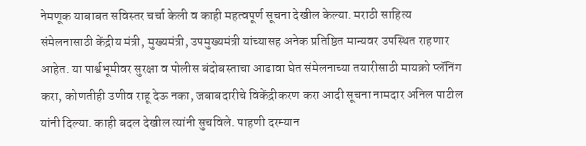नेमणूक याबाबत सविस्तर चर्चा केली व काही महत्वपूर्ण सूचना देखील केल्या. मराठी साहित्य संमेलनासाठी केंद्रीय मंत्री, मुख्यमंत्री, उपमुख्यमंत्री यांच्यासह अनेक प्रतिष्ठित मान्यवर उपस्थित राहणार आहेत. या पार्श्वभूमीवर सुरक्षा व पोलीस बंदोबस्ताचा आढावा घेत संमेलनाच्या तयारीसाठी मायक्रो प्लॅनिंग करा, कोणतीही उणीव राहू देऊ नका, जबाबदारीचे विकेंद्रीकरण करा आदी सूचना नामदार अनिल पाटील यांनी दिल्या. काही बदल देखील त्यांनी सुचविले. पाहणी दरम्यान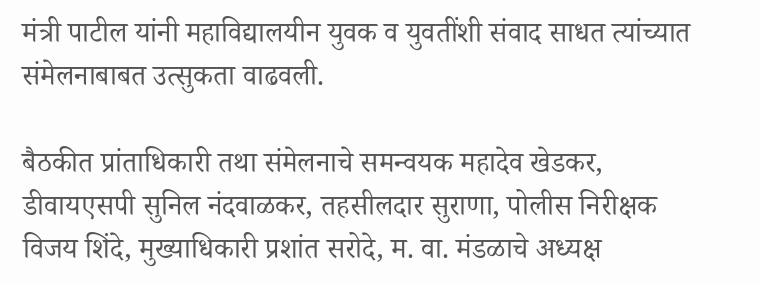मंत्री पाटील यांनी महाविद्यालयीन युवक व युवतींशी संवाद साधत त्यांच्यात संमेलनाबाबत उत्सुकता वाढवली.

बैठकीत प्रांताधिकारी तथा संमेलनाचे समन्वयक महादेव खेडकर, डीवायएसपी सुनिल नंदवाळकर, तहसीलदार सुराणा, पोलीस निरीक्षक विजय शिंदे, मुख्याधिकारी प्रशांत सरोदे, म. वा. मंडळाचे अध्यक्ष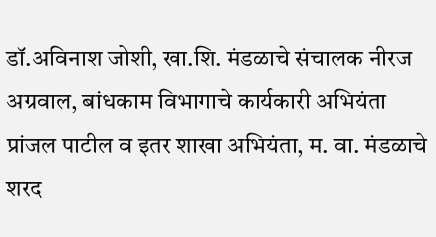डॉ.अविनाश जोशी, खा.शि. मंडळाचे संचालक नीरज अग्रवाल, बांधकाम विभागाचे कार्यकारी अभियंता प्रांजल पाटील व इतर शाखा अभियंता, म. वा. मंडळाचे शरद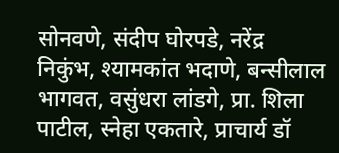सोनवणे, संदीप घोरपडे, नरेंद्र निकुंभ, श्यामकांत भदाणे, बन्सीलाल भागवत, वसुंधरा लांडगे, प्रा. शिला पाटील, स्नेहा एकतारे, प्राचार्य डॉ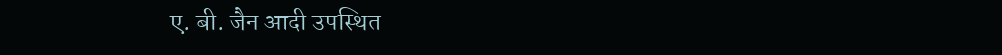ए. बी. जैन आदी उपस्थित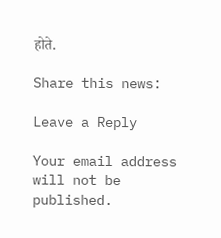होते.

Share this news:

Leave a Reply

Your email address will not be published.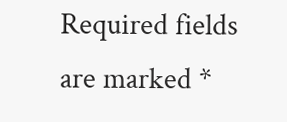Required fields are marked *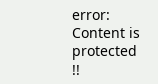error: Content is protected !!